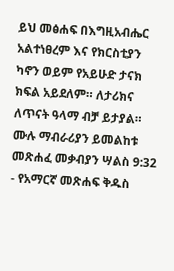ይህ መፅሐፍ በእግዚአብሔር አልተነፀረም እና የክርስቲያን ካኖን ወይም የአይሁድ ታናክ ክፍል አይደለም። ለታሪክና ለጥናት ዓላማ ብቻ ይታያል። ሙሉ ማብራሪያን ይመልከቱ መጽሐፈ መቃብያን ሣልስ 9:32 - የአማርኛ መጽሐፍ ቅዱስ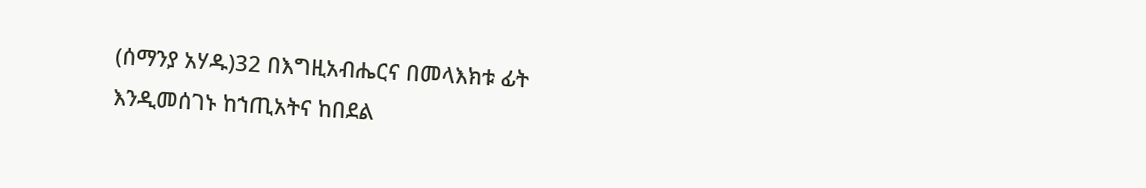(ሰማንያ አሃዱ)32 በእግዚአብሔርና በመላእክቱ ፊት እንዲመሰገኑ ከኀጢአትና ከበደል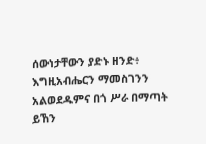ሰውነታቸውን ያድኑ ዘንድ፥ እግዚአብሔርን ማመስገንን አልወደዱምና በጎ ሥራ በማጣት ይኸን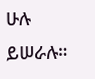ሁሉ ይሠራሉ።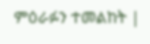ምዕራፉን ተመልከት |